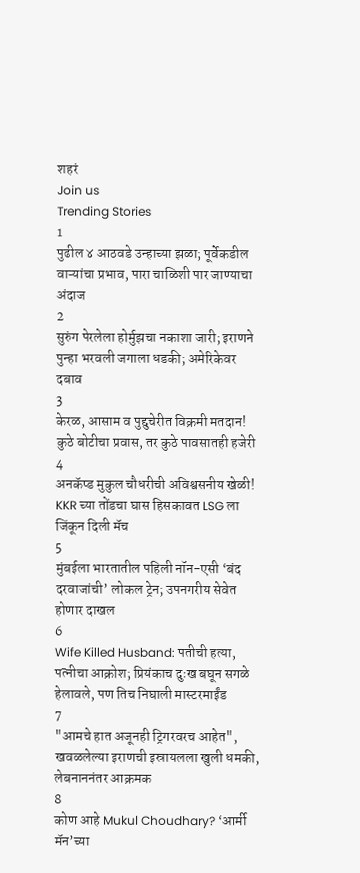शहरं
Join us
Trending Stories
1
पुढील ४ आठवडे उन्हाच्या झळा; पूर्वेकडील वाऱ्यांचा प्रभाव, पारा चाळिशी पार जाण्याचा अंदाज
2
सुरुंग पेरलेला होर्मुझचा नकाशा जारी; इराणने पुन्हा भरवली जगाला धडकी; अमेरिकेवर दबाव
3
केरळ, आसाम व पुद्दुचेरीत विक्रमी मतदान! कुठे बोटीचा प्रवास, तर कुठे पावसातही हजेरी
4
अनकॅप्ड मुकुल चौधरीची अविश्वसनीय खेळी! KKR च्या तोंडचा घास हिसकावत LSG ला जिंकून दिली मॅच
5
मुंबईला भारतातील पहिली नॉन-एसी ‘बंद दरवाजांची’ लोकल ट्रेन; उपनगरीय सेवेत होणार दाखल
6
Wife Killed Husband: पतीची हत्या, पत्नीचा आक्रोश; प्रियंकाच दुःख बघून सगळे हेलावले, पण तिच निघाली मास्टरमाईंड
7
"आमचे हात अजूनही ट्रिगरवरच आहेत", खवळलेल्या इराणची इस्रायलला खुली धमकी, लेबनाननंतर आक्रमक
8
कोण आहे Mukul Choudhary? ‘आर्मी मॅन’च्या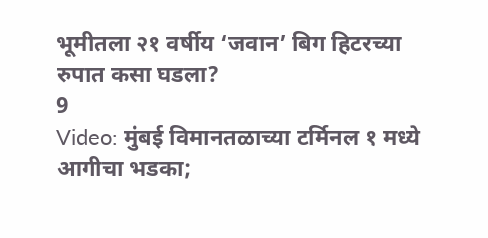भूमीतला २१ वर्षीय ‘जवान’ बिग हिटरच्या रुपात कसा घडला?
9
Video: मुंबई विमानतळाच्या टर्मिनल १ मध्ये आगीचा भडका;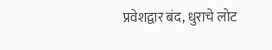प्रवेशद्वार बंद, धुराचे लोट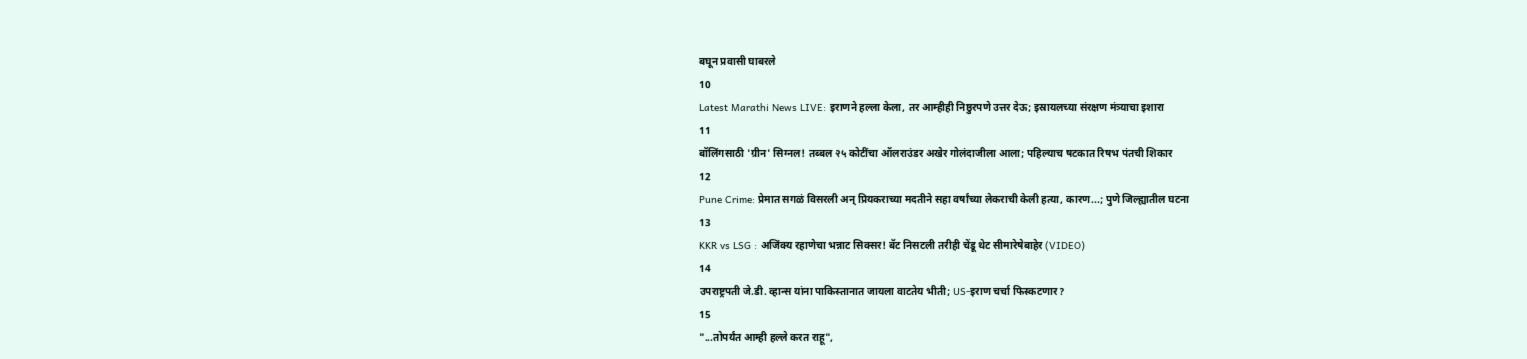बघून प्रवासी घाबरले
10
Latest Marathi News LIVE: इराणने हल्ला केला, तर आम्हीही निष्ठुरपणे उत्तर देऊ; इस्रायलच्या संरक्षण मंत्र्याचा इशारा
11
बॉलिंगसाठी 'ग्रीन' सिग्नल! तब्बल २५ कोटींचा ऑलराउंडर अखेर गोलंदाजीला आला; पहिल्याच षटकात रिषभ पंतची शिकार
12
Pune Crime: प्रेमात सगळं विसरली अन् प्रियकराच्या मदतीने सहा वर्षांच्या लेकराची केली हत्या, कारण...; पुणे जिल्ह्यातील घटना
13
KKR vs LSG : अजिंक्य रहाणेचा भन्नाट सिक्सर! बॅट निसटली तरीही चेंडू थेट सीमारेषेबाहेर (VIDEO)
14
उपराष्ट्रपती जे.डी. व्हान्स यांना पाकिस्तानात जायला वाटतेय भीती; US-इराण चर्चा फिस्कटणार?
15
"...तोपर्यंत आम्ही हल्ले करत राहू",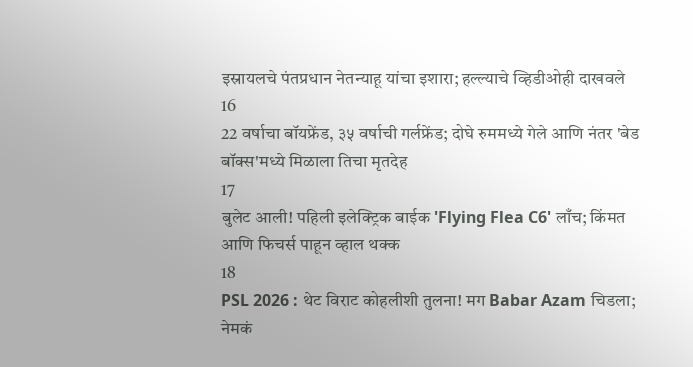इस्रायलचे पंतप्रधान नेतन्याहू यांचा इशारा; हल्ल्याचे व्हिडीओही दाखवले
16
22 वर्षाचा बॉयफ्रेंड, ३५ वर्षाची गर्लफ्रेंड; दोघे रुममध्ये गेले आणि नंतर 'बेड बॉक्स'मध्ये मिळाला तिचा मृतदेह
17
बुलेट आली! पहिली इलेक्ट्रिक बाईक 'Flying Flea C6' लाँच; किंमत आणि फिचर्स पाहून व्हाल थक्क
18
PSL 2026 : थेट विराट कोहलीशी तुलना! मग Babar Azam चिडला; नेमकं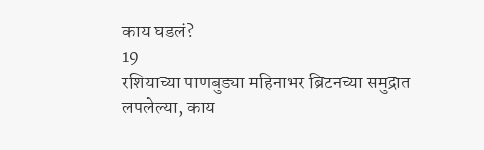काय घडलं?
19
रशियाच्या पाणबुड्या महिनाभर ब्रिटनच्या समुद्रात लपलेल्या, काय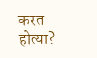करत होत्या?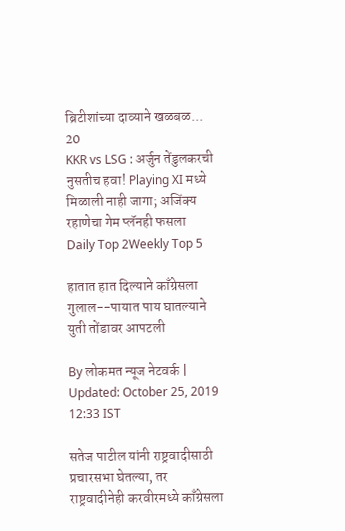ब्रिटीशांच्या दाव्याने खळबळ...
20
KKR vs LSG : अर्जुन तेंडुलकरची नुसतीच हवा! Playing XI मध्ये मिळाली नाही जागा; अजिंक्य रहाणेचा गेम प्लॅनही फसला
Daily Top 2Weekly Top 5

हातात हात दिल्याने काँग्रेसला गुलाल--पायात पाय घातल्याने युती तोंडावर आपटली

By लोकमत न्यूज नेटवर्क | Updated: October 25, 2019 12:33 IST

सतेज पाटील यांनी राष्ट्रवादीसाठी प्रचारसभा घेतल्या, तर राष्ट्रवादीनेही करवीरमध्ये काँग्रेसला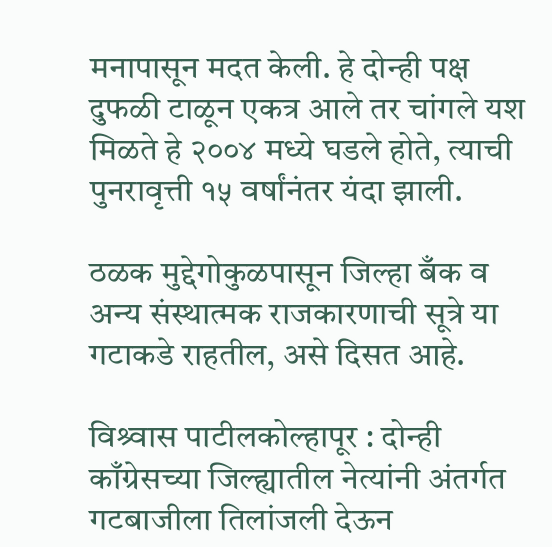मनापासून मदत केली. हे दोन्ही पक्ष दुफळी टाळून एकत्र आले तर चांगले यश मिळते हे २००४ मध्ये घडले होते, त्याची पुनरावृत्ती १५ वर्षांनंतर यंदा झाली.

ठळक मुद्देगोकुळपासून जिल्हा बँक व अन्य संस्थात्मक राजकारणाची सूत्रे या गटाकडे राहतील, असे दिसत आहे.

विश्र्वास पाटीलकोल्हापूर : दोन्ही काँग्रेसच्या जिल्ह्यातील नेत्यांनी अंतर्गत गटबाजीला तिलांजली देऊन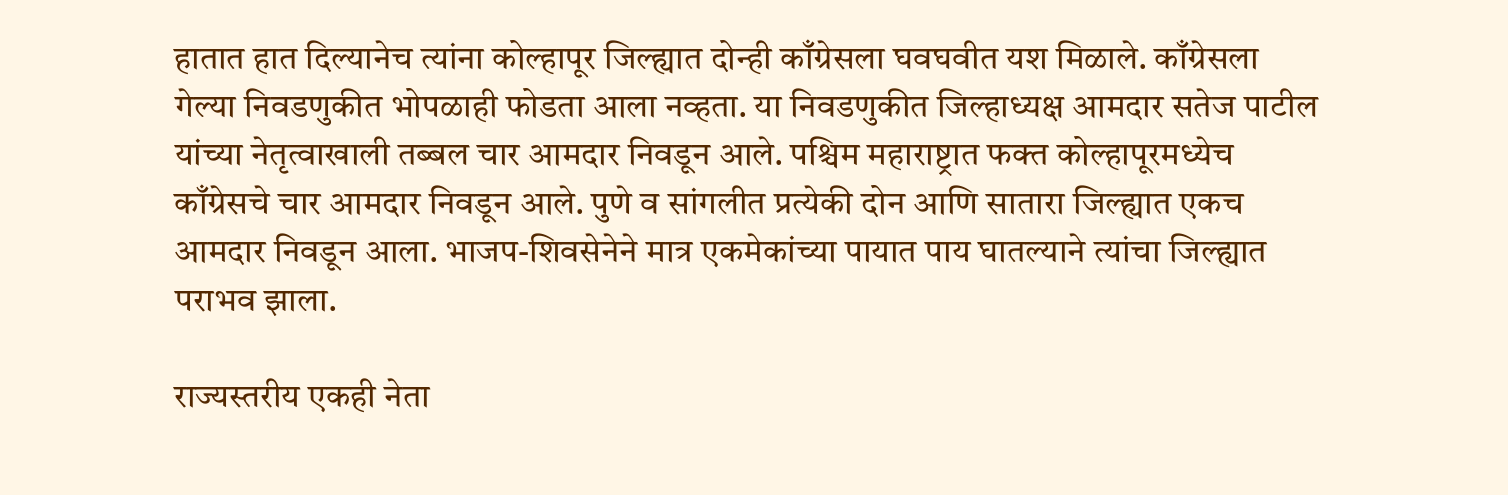हातात हात दिल्यानेच त्यांना कोल्हापूर जिल्ह्यात दोन्ही काँग्रेसला घवघवीत यश मिळाले. काँग्रेसला गेल्या निवडणुकीत भोपळाही फोडता आला नव्हता. या निवडणुकीत जिल्हाध्यक्ष आमदार सतेज पाटील यांच्या नेतृत्वाखाली तब्बल चार आमदार निवडून आले. पश्चिम महाराष्ट्रात फक्त कोल्हापूरमध्येच काँग्रेसचे चार आमदार निवडून आले. पुणे व सांगलीत प्रत्येकी दोन आणि सातारा जिल्ह्यात एकच आमदार निवडून आला. भाजप-शिवसेनेने मात्र एकमेकांच्या पायात पाय घातल्याने त्यांचा जिल्ह्यात पराभव झाला.

राज्यस्तरीय एकही नेता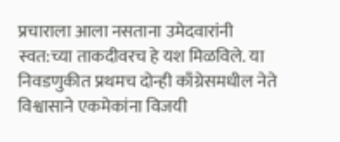प्रचाराला आला नसताना उमेदवारांनी स्वत:च्या ताकदीवरच हे यश मिळविले. या निवडणुकीत प्रथमच दोन्ही काँग्रेसमधील नेते विश्वासाने एकमेकांना विजयी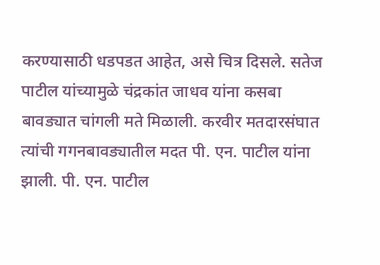करण्यासाठी धडपडत आहेत, असे चित्र दिसले. सतेज पाटील यांच्यामुळे चंद्रकांत जाधव यांना कसबा बावड्यात चांगली मते मिळाली. करवीर मतदारसंघात त्यांची गगनबावड्यातील मदत पी. एन. पाटील यांना झाली. पी. एन. पाटील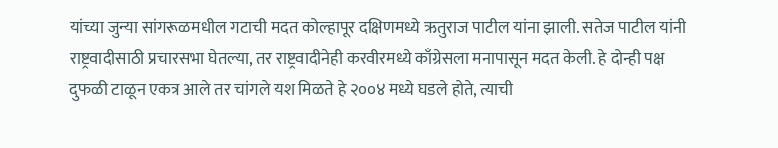यांच्या जुन्या सांगरूळमधील गटाची मदत कोल्हापूर दक्षिणमध्ये ऋतुराज पाटील यांना झाली. सतेज पाटील यांनी राष्ट्रवादीसाठी प्रचारसभा घेतल्या, तर राष्ट्रवादीनेही करवीरमध्ये काँग्रेसला मनापासून मदत केली. हे दोन्ही पक्ष दुफळी टाळून एकत्र आले तर चांगले यश मिळते हे २००४ मध्ये घडले होते, त्याची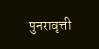पुनरावृत्ती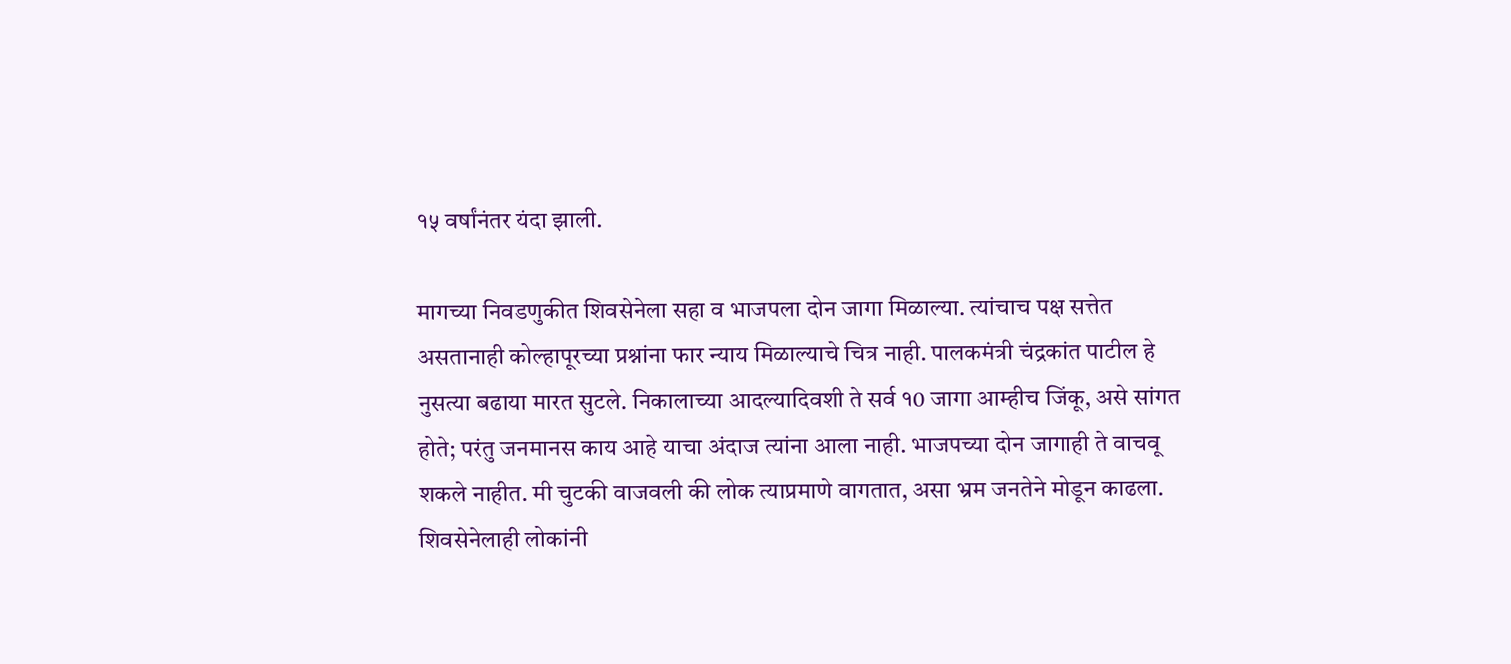१५ वर्षांनंतर यंदा झाली.

मागच्या निवडणुकीत शिवसेनेला सहा व भाजपला दोन जागा मिळाल्या. त्यांचाच पक्ष सत्तेत असतानाही कोल्हापूरच्या प्रश्नांना फार न्याय मिळाल्याचे चित्र नाही. पालकमंत्री चंद्रकांत पाटील हे नुसत्या बढाया मारत सुटले. निकालाच्या आदल्यादिवशी ते सर्व १0 जागा आम्हीच जिंकू, असे सांगत होते; परंतु जनमानस काय आहे याचा अंदाज त्यांना आला नाही. भाजपच्या दोन जागाही ते वाचवू शकले नाहीत. मी चुटकी वाजवली की लोक त्याप्रमाणे वागतात, असा भ्रम जनतेने मोडून काढला. शिवसेनेलाही लोकांनी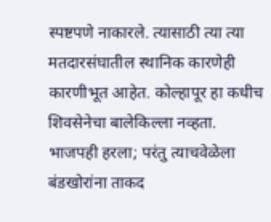स्पष्टपणे नाकारले. त्यासाठी त्या त्या मतदारसंघातील स्थानिक कारणेही कारणीभूत आहेत. कोल्हापूर हा कधीच शिवसेनेचा बालेकिल्ला नव्हता. भाजपही हरला; परंतु त्याचवेळेला बंडखोरांना ताकद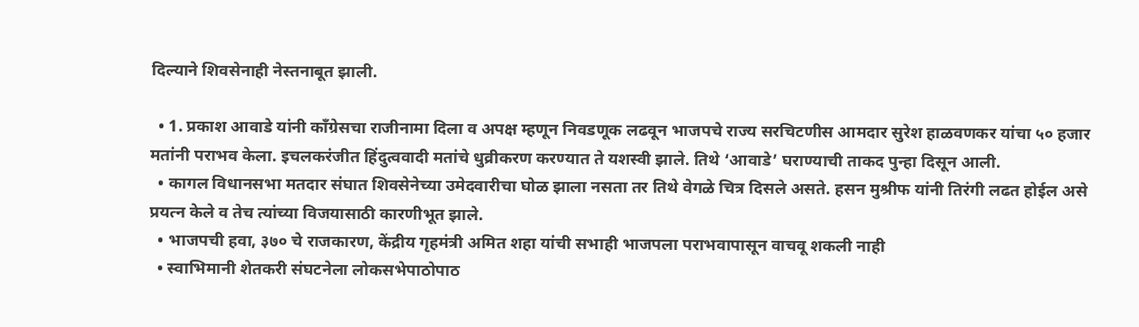दिल्याने शिवसेनाही नेस्तनाबूत झाली.

  • 1. प्रकाश आवाडे यांनी काँग्रेसचा राजीनामा दिला व अपक्ष म्हणून निवडणूक लढवून भाजपचे राज्य सरचिटणीस आमदार सुरेश हाळवणकर यांचा ५० हजार मतांनी पराभव केला. इचलकरंजीत हिंदुत्ववादी मतांचे धुव्रीकरण करण्यात ते यशस्वी झाले. तिथे ‘आवाडे’ घराण्याची ताकद पुन्हा दिसून आली.
  • कागल विधानसभा मतदार संघात शिवसेनेच्या उमेदवारीचा घोळ झाला नसता तर तिथे वेगळे चित्र दिसले असते. हसन मुश्रीफ यांनी तिरंगी लढत होईल असे प्रयत्न केले व तेच त्यांच्या विजयासाठी कारणीभूत झाले.
  • भाजपची हवा, ३७० चे राजकारण, केंद्रीय गृहमंत्री अमित शहा यांची सभाही भाजपला पराभवापासून वाचवू शकली नाही
  • स्वाभिमानी शेतकरी संघटनेला लोकसभेपाठोपाठ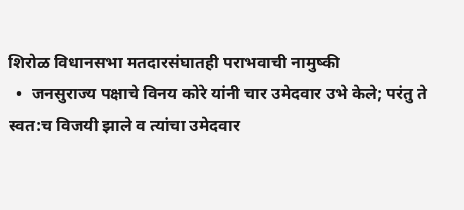शिरोळ विधानसभा मतदारसंघातही पराभवाची नामुष्की
  •  जनसुराज्य पक्षाचे विनय कोरे यांनी चार उमेदवार उभे केले; परंतु ते स्वत:च विजयी झाले व त्यांचा उमेदवार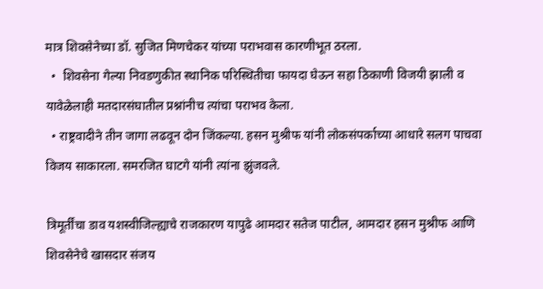मात्र शिवसेनेच्या डॉ. सुजित मिणचेकर यांच्या पराभवास कारणीभूत ठरला.
  •  शिवसेना गेल्या निवडणुकीत स्थानिक परिस्थितीचा फायदा घेऊन सहा ठिकाणी विजयी झाली व यावेळेलाही मतदारसंघातील प्रश्नांनीच त्यांचा पराभव केला.
  • राष्ट्रवादीने तीन जागा लढवून दोन जिंकल्या. हसन मुश्रीफ यांनी लोकसंपर्काच्या आधारे सलग पाचवा विजय साकारला. समरजित घाटगे यांनी त्यांना झुंजवले.

त्रिमूर्तींचा डाव यशस्वीजिल्ह्याचे राजकारण यापुढे आमदार सतेज पाटील, आमदार हसन मुश्रीफ आणि शिवसेनेचे खासदार संजय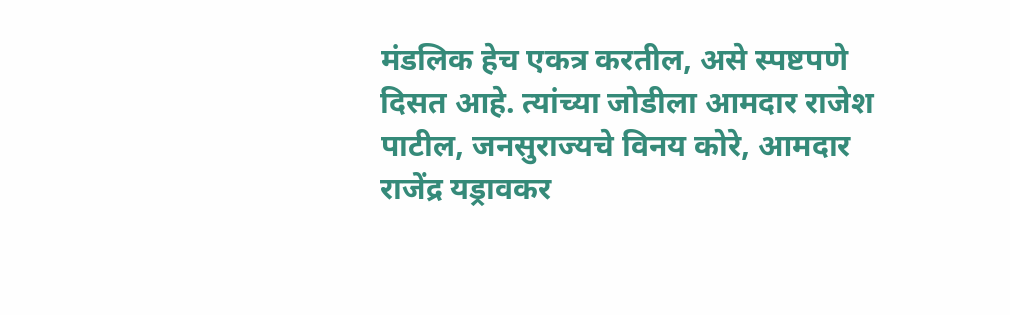मंडलिक हेच एकत्र करतील, असे स्पष्टपणे दिसत आहे. त्यांच्या जोडीला आमदार राजेश पाटील, जनसुराज्यचे विनय कोरे, आमदार राजेंद्र यड्रावकर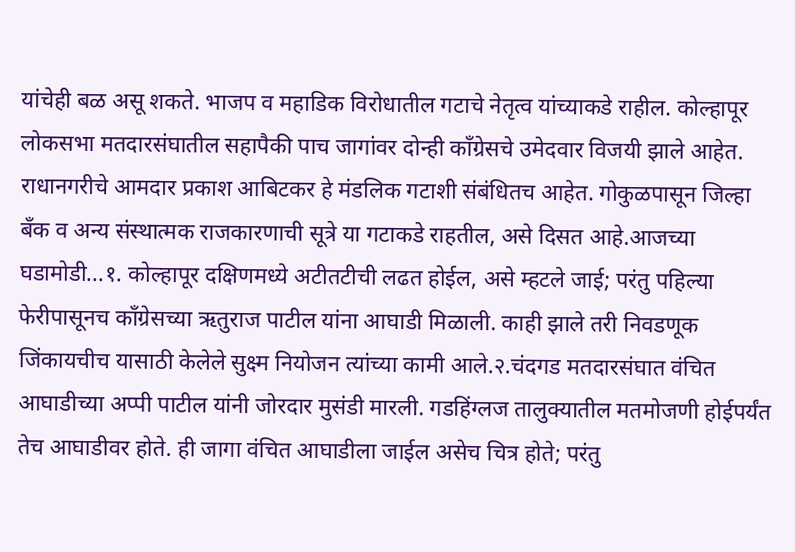यांचेही बळ असू शकते. भाजप व महाडिक विरोधातील गटाचे नेतृत्व यांच्याकडे राहील. कोल्हापूर लोकसभा मतदारसंघातील सहापैकी पाच जागांवर दोन्ही काँग्रेसचे उमेदवार विजयी झाले आहेत. राधानगरीचे आमदार प्रकाश आबिटकर हे मंडलिक गटाशी संबंधितच आहेत. गोकुळपासून जिल्हा बँक व अन्य संस्थात्मक राजकारणाची सूत्रे या गटाकडे राहतील, असे दिसत आहे.आजच्या घडामोडी...१. कोल्हापूर दक्षिणमध्ये अटीतटीची लढत होईल, असे म्हटले जाई; परंतु पहिल्या फेरीपासूनच काँग्रेसच्या ऋतुराज पाटील यांना आघाडी मिळाली. काही झाले तरी निवडणूक जिंकायचीच यासाठी केलेले सुक्ष्म नियोजन त्यांच्या कामी आले.२.चंदगड मतदारसंघात वंचित आघाडीच्या अप्पी पाटील यांनी जोरदार मुसंडी मारली. गडहिंग्लज तालुक्यातील मतमोजणी होईपर्यंत तेच आघाडीवर होते. ही जागा वंचित आघाडीला जाईल असेच चित्र होते; परंतु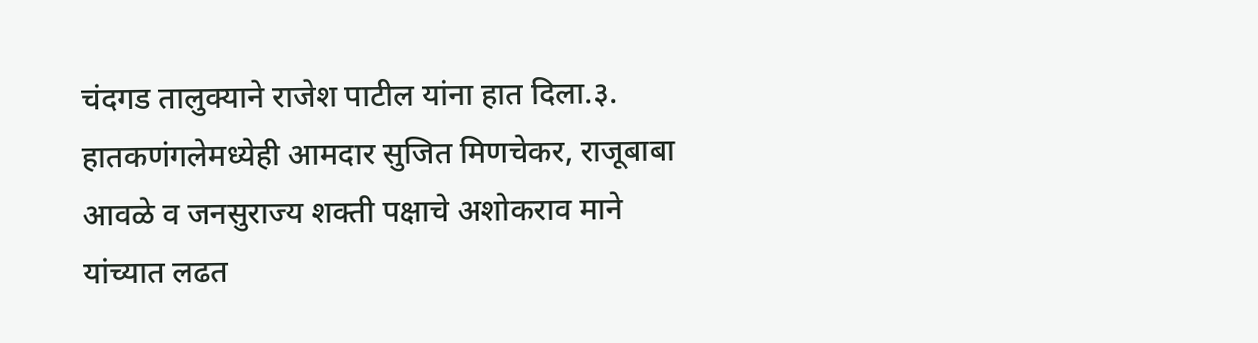चंदगड तालुक्याने राजेश पाटील यांना हात दिला.३. हातकणंगलेमध्येही आमदार सुजित मिणचेकर, राजूबाबा आवळे व जनसुराज्य शक्ती पक्षाचे अशोकराव माने यांच्यात लढत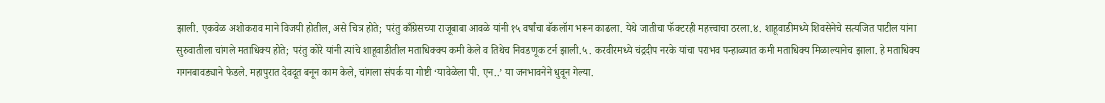झाली. एकवेळ अशोकराव माने विजयी होतील, असे चित्र होते; परंतु काँग्रेसच्या राजूबाबा आवळे यांनी १५ वर्षांचा बॅकलॉग भरून काढला. येथे जातीचा फॅक्टरही महत्त्वाचा ठरला.४. शाहूवाडीमध्ये शिवसेनेचे सत्यजित पाटील यांना सुरुवातीला चांगले मताधिक्य होते; परंतु कोरे यांनी त्यांचे शाहूवाडीतील मताधिक्क्य कमी केले व तिथेच निवडणूक टर्न झाली.५. करवीरमध्ये चंद्रदीप नरके यांचा पराभव पन्हाळ्यात कमी मताधिक्य मिळाल्यानेच झाला. हे मताधिक्य गगनबावड्याने फेडले. महापुरात देवदूत बनून काम केले, चांगला संपर्क या गोष्टी ‘यावेळेला पी. एन..’ या जनभावनेने धुवून गेल्या.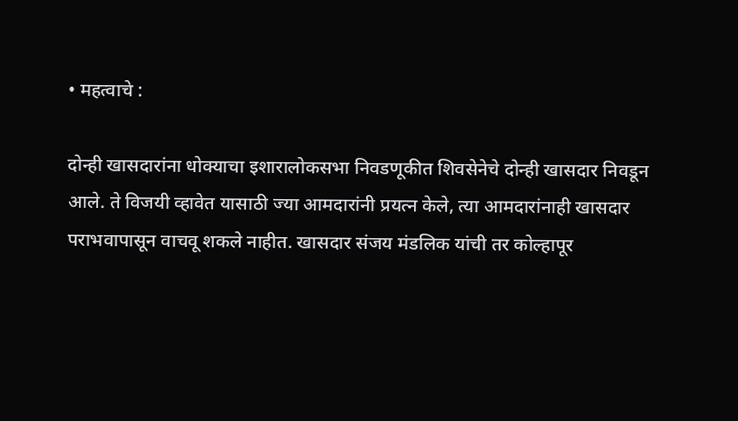• महत्वाचे :

दोन्ही खासदारांना धोक्याचा इशारालोकसभा निवडणूकीत शिवसेनेचे दोन्ही खासदार निवडून आले. ते विजयी व्हावेत यासाठी ज्या आमदारांनी प्रयत्न केले, त्या आमदारांनाही खासदार पराभवापासून वाचवू शकले नाहीत. खासदार संजय मंडलिक यांची तर कोल्हापूर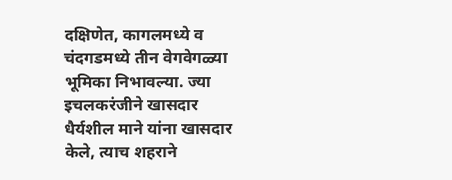दक्षिणेत, कागलमध्ये व चंदगडमध्ये तीन वेगवेगळ्या भूमिका निभावल्या. ज्या इचलकरंजीने खासदार धैर्यशील माने यांना खासदार केले, त्याच शहराने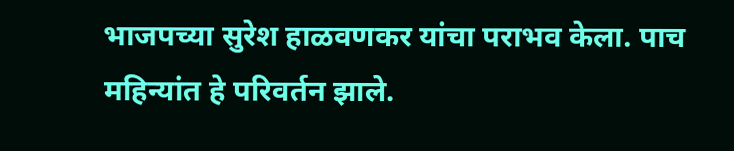भाजपच्या सुरेश हाळवणकर यांचा पराभव केला. पाच महिन्यांत हे परिवर्तन झाले.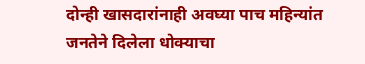दोन्ही खासदारांनाही अवघ्या पाच महिन्यांत जनतेने दिलेला धोक्याचा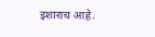इशाराच आहे.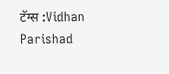टॅग्स :Vidhan Parishad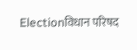Electionविधान परिषद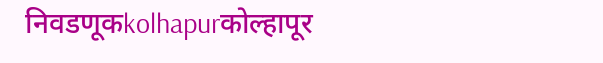निवडणूकkolhapurकोल्हापूर